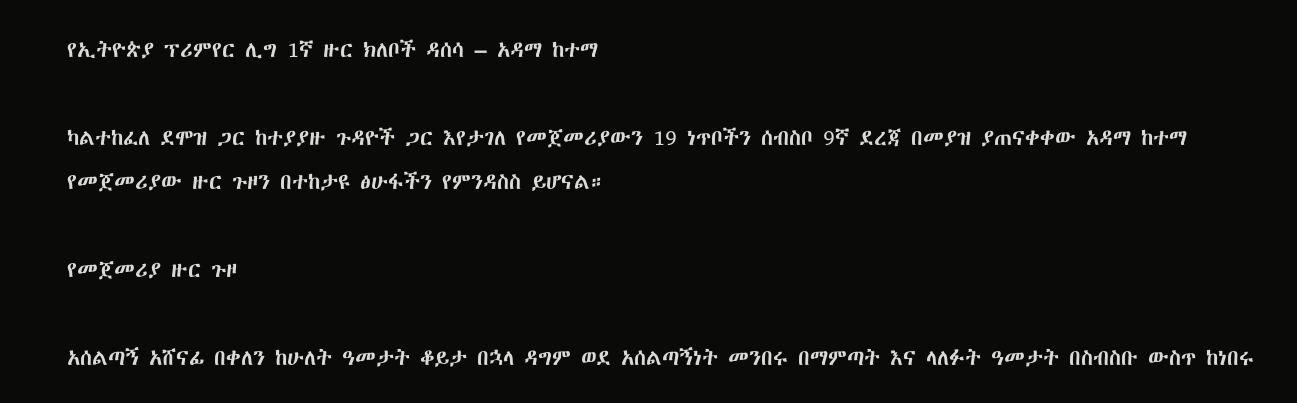የኢትዮጵያ ፕሪምየር ሊግ 1ኛ ዙር ክለቦች ዳሰሳ – አዳማ ከተማ

ካልተከፈለ ደሞዝ ጋር ከተያያዙ ጉዳዮች ጋር እየታገለ የመጀመሪያውን 19 ነጥቦችን ሰብስቦ 9ኛ ደረጃ በመያዝ ያጠናቀቀው አዳማ ከተማ የመጀመሪያው ዙር ጉዞን በተከታዩ ፅሁፋችን የምንዳስስ ይሆናል።

የመጀመሪያ ዙር ጉዞ

አሰልጣኝ አሸናፊ በቀለን ከሁለት ዓመታት ቆይታ በኋላ ዳግም ወደ አሰልጣኝነት መንበሩ በማምጣት እና ላለፉት ዓመታት በስብስቡ ውስጥ ከነበሩ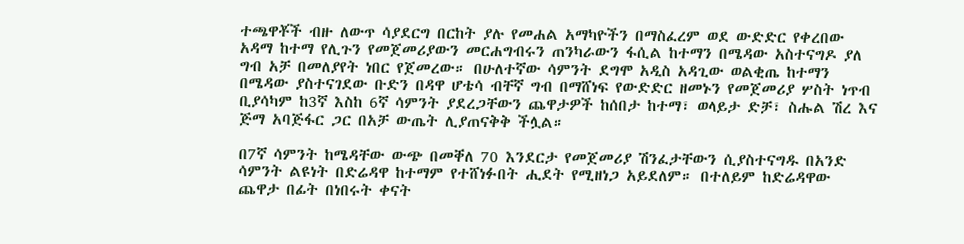ተጫዋቾች ብዙ ለውጥ ሳያደርግ በርከት ያሉ የመሐል አማካዮችን በማስፈረም ወደ ውድድር የቀረበው አዳማ ከተማ የሊጉን የመጀመሪያውን መርሐግብሩን ጠንካራውን ፋሲል ከተማን በሜዳው አስተናግዶ ያለ ግብ አቻ በመለያየት ነበር የጀመረው። በሁለተኛው ሳምንት ደግሞ አዲስ አዳጊው ወልቂጤ ከተማን በሜዳው ያስተናገደው ቡድን በዳዋ ሆቴሳ ብቸኛ ግብ በማሸነፍ የውድድር ዘመኑን የመጀመሪያ ሦስት ነጥብ ቢያሳካም ከ3ኛ እስከ 6ኛ ሳምንት ያደረጋቸውን ጨዋታዎች ከሰበታ ከተማ፣ ወላይታ ድቻ፣ ስሑል ሽረ እና ጅማ አባጅፋር ጋር በአቻ ውጤት ሊያጠናቅቅ ችሏል።

በ7ኛ ሳምንት ከሜዳቸው ውጭ በመቐለ 70 እንደርታ የመጀመሪያ ሽንፈታቸውን ሲያስተናግዱ በአንድ ሳምንት ልዩነት በድሬዳዋ ከተማም የተሸነፉበት ሒደት የሚዘነጋ አይደለም። በተለይም ከድሬዳዋው ጨዋታ በፊት በነበሩት ቀናት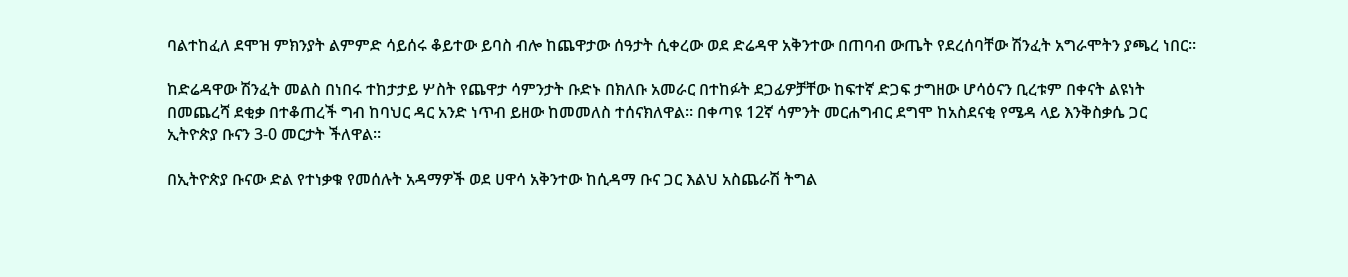ባልተከፈለ ደሞዝ ምክንያት ልምምድ ሳይሰሩ ቆይተው ይባስ ብሎ ከጨዋታው ሰዓታት ሲቀረው ወደ ድሬዳዋ አቅንተው በጠባብ ውጤት የደረሰባቸው ሽንፈት አግራሞትን ያጫረ ነበር።

ከድሬዳዋው ሽንፈት መልስ በነበሩ ተከታታይ ሦስት የጨዋታ ሳምንታት ቡድኑ በክለቡ አመራር በተከፉት ደጋፊዎቻቸው ከፍተኛ ድጋፍ ታግዘው ሆሳዕናን ቢረቱም በቀናት ልዩነት በመጨረሻ ደቂቃ በተቆጠረች ግብ ከባህር ዳር አንድ ነጥብ ይዘው ከመመለስ ተሰናክለዋል። በቀጣዩ 12ኛ ሳምንት መርሐግብር ደግሞ ከአስደናቂ የሜዳ ላይ እንቅስቃሴ ጋር ኢትዮጵያ ቡናን 3-0 መርታት ችለዋል።

በኢትዮጵያ ቡናው ድል የተነቃቁ የመሰሉት አዳማዎች ወደ ሀዋሳ አቅንተው ከሲዳማ ቡና ጋር እልህ አስጨራሽ ትግል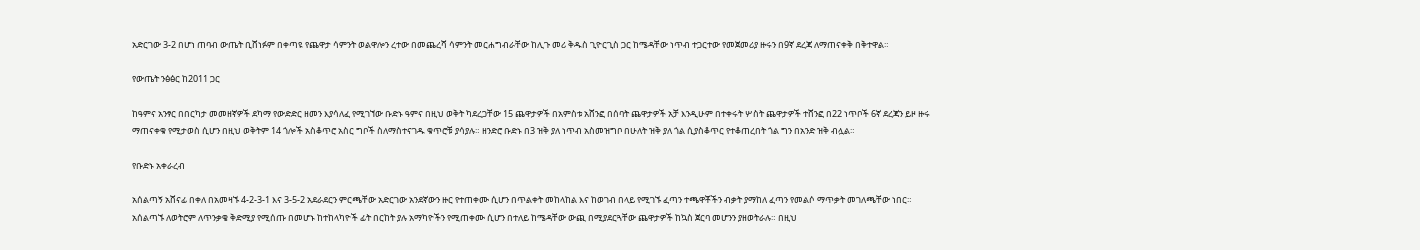አድርገው 3-2 በሆነ ጠባብ ውጤት ቢሸነፉም በቀጣዩ የጨዋታ ሳምንት ወልዋሎን ረተው በመጨረሻ ሳምንት መርሐግብራቸው ከሊጉ መሪ ቅዱስ ጊዮርጊስ ጋር ከሜዳቸው ነጥብ ተጋርተው የመጀመሪያ ዙሩን በ9ኛ ደረጃ ለማጠናቀቅ በቅተዋል።

የውጤት ንፅፅር ከ2011 ጋር

ከዓምና አንፃር በበርካታ መመዘኛዎች ደካማ የውድድር ዘመን እያሳለፈ የሚገኘው ቡድኑ ዓምና በዚህ ወቅት ካደረጋቸው 15 ጨዋታዎች በአምስቱ አሸንፎ በሰባት ጨዋታዎች አቻ እንዲሁም በተቀሩት ሦስት ጨዋታዎች ተሸንፎ በ22 ነጥቦች 6ኛ ደረጃን ይዞ ዙሩ ማጠናቀቁ የሚታወስ ሲሆን በዚህ ወቅትም 14 ጎሎች አስቆጥሮ አስር ግቦች ስለማስተናገዱ ቁጥሮቹ ያሳያሉ። ዘንድሮ ቡድኑ በ3 ዝቅ ያለ ነጥብ አስመዝግቦ በሁለት ዝቅ ያለ ጎል ሲያስቆጥር የተቆጠረበት ጎል ግን በአንድ ዝቅ ብሏል።

የቡድኑ አቀራረብ

አሰልጣኝ አሸናፊ በቀለ በአመዛኙ 4-2-3-1 እና 3-5-2 አደራደርን ምርጫቸው አድርገው አንደኛውን ዙር የተጠቀሙ ሲሆን በጥልቀት መከላከል እና ከወገብ በላይ የሚገኙ ፈጣን ተጫዋቾችን ብቃት ያማከለ ፈጣን የመልሶ ማጥቃት መገለጫቸው ነበር። አሰልጣኙ ለወትሮም ለጥንቃቄ ቅድሚያ የሚሰጡ በመሆኑ ከተከላካዮች ፊት በርከት ያሉ አማካዮችን የሚጠቀሙ ሲሆን በተለይ ከሜዳቸው ውጪ በሚያደርጓቸው ጨዋታዎች ከኳስ ጀርባ መሆንን ያዘወትራሉ። በዚህ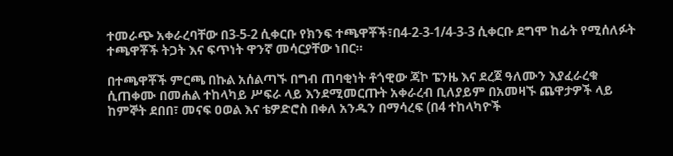ተመራጭ አቀራረባቸው በ3-5-2 ሲቀርቡ የክንፍ ተጫዋቾች፣በ4-2-3-1/4-3-3 ሲቀርቡ ደግሞ ከፊት የሚሰለፉት ተጫዋቾች ትጋት እና ፍጥነት ዋንኛ መሳርያቸው ነበር።

በተጫዋቾች ምርጫ በኩል አሰልጣኙ በግብ ጠባቂነት ቶጎዊው ጃኮ ፔንዜ እና ደረጀ ዓለሙን እያፈራረቁ ሲጠቀሙ በመሐል ተከላካይ ሥፍራ ላይ እንደሚመርጡት አቀራረብ ቢለያይም በአመዛኙ ጨዋታዎች ላይ ከምኞት ደበበ፣ መናፍ ዐወል እና ቴዎድሮስ በቀለ አንዱን በማሳረፍ (በ4 ተከላካዮች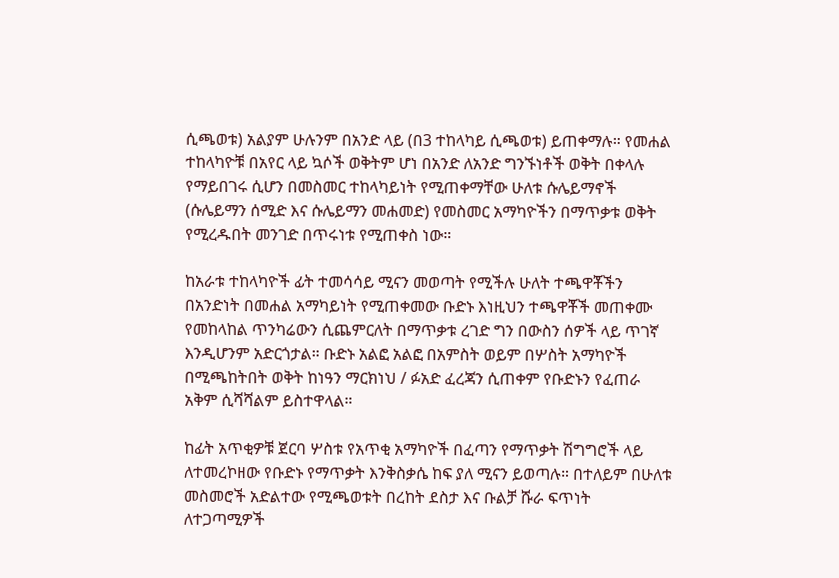ሲጫወቱ) አልያም ሁሉንም በአንድ ላይ (በ3 ተከላካይ ሲጫወቱ) ይጠቀማሉ። የመሐል ተከላካዮቹ በአየር ላይ ኳሶች ወቅትም ሆነ በአንድ ለአንድ ግንኙነቶች ወቅት በቀላሉ የማይበገሩ ሲሆን በመስመር ተከላካይነት የሚጠቀማቸው ሁለቱ ሱሌይማኖች (ሱሌይማን ሰሚድ እና ሱሌይማን መሐመድ) የመስመር አማካዮችን በማጥቃቱ ወቅት የሚረዱበት መንገድ በጥሩነቱ የሚጠቀስ ነው።

ከአራቱ ተከላካዮች ፊት ተመሳሳይ ሚናን መወጣት የሚችሉ ሁለት ተጫዋቾችን በአንድነት በመሐል አማካይነት የሚጠቀመው ቡድኑ እነዚህን ተጫዋቾች መጠቀሙ የመከላከል ጥንካሬውን ሲጨምርለት በማጥቃቱ ረገድ ግን በውስን ሰዎች ላይ ጥገኛ እንዲሆንም አድርጎታል። ቡድኑ አልፎ አልፎ በአምስት ወይም በሦስት አማካዮች በሚጫከትበት ወቅት ከነዓን ማርክነህ / ፉአድ ፈረጃን ሲጠቀም የቡድኑን የፈጠራ አቅም ሲሻሻልም ይስተዋላል።

ከፊት አጥቂዎቹ ጀርባ ሦስቱ የአጥቂ አማካዮች በፈጣን የማጥቃት ሽግግሮች ላይ ለተመረኮዘው የቡድኑ የማጥቃት እንቅስቃሴ ከፍ ያለ ሚናን ይወጣሉ። በተለይም በሁለቱ መስመሮች አድልተው የሚጫወቱት በረከት ደስታ እና ቡልቻ ሹራ ፍጥነት ለተጋጣሚዎች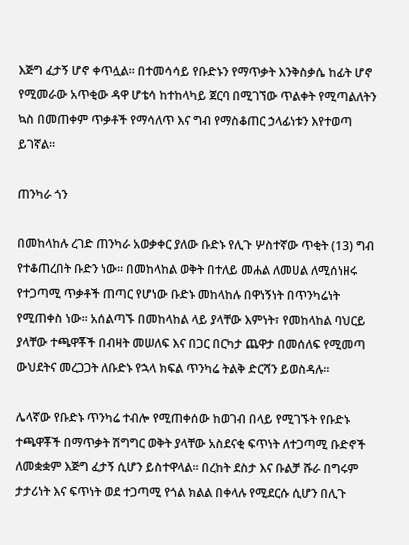እጅግ ፈታኝ ሆኖ ቀጥሏል። በተመሳሳይ የቡድኑን የማጥቃት እንቅስቃሴ ከፊት ሆኖ የሚመራው አጥቂው ዳዋ ሆቴሳ ከተከላካይ ጀርባ በሚገኘው ጥልቀት የሚጣልለትን ኳስ በመጠቀም ጥቃቶች የማሳለጥ እና ግብ የማስቆጠር ኃላፊነቱን እየተወጣ ይገኛል።

ጠንካራ ጎን

በመከላከሉ ረገድ ጠንካራ አወቃቀር ያለው ቡድኑ የሊጉ ሦስተኛው ጥቂት (13) ግብ የተቆጠረበት ቡድን ነው። በመከላከል ወቅት በተለይ መሐል ለመሀል ለሚሰነዘሩ የተጋጣሚ ጥቃቶች ጠጣር የሆነው ቡድኑ መከላከሉ በዋነኝነት በጥንካሬነት የሚጠቀስ ነው። አሰልጣኙ በመከላከል ላይ ያላቸው እምነት፣ የመከላከል ባህርይ ያላቸው ተጫዋቾች በብዛት መሠለፍ እና በጋር በርካታ ጨዋታ በመሰለፍ የሚመጣ ውህደትና መረጋጋት ለቡድኑ የኋላ ክፍል ጥንካሬ ትልቅ ድርሻን ይወስዳሉ።

ሌላኛው የቡድኑ ጥንካሬ ተብሎ የሚጠቀሰው ከወገብ በላይ የሚገኙት የቡድኑ ተጫዋቾች በማጥቃት ሽግግር ወቅት ያላቸው አስደናቂ ፍጥነት ለተጋጣሚ ቡድኖች ለመቋቋም እጅግ ፈታኝ ሲሆን ይስተዋላል። በረከት ደስታ እና ቡልቻ ሹራ በግሩም ታታሪነት እና ፍጥነት ወደ ተጋጣሚ የጎል ክልል በቀላሉ የሚደርሱ ሲሆን በሊጉ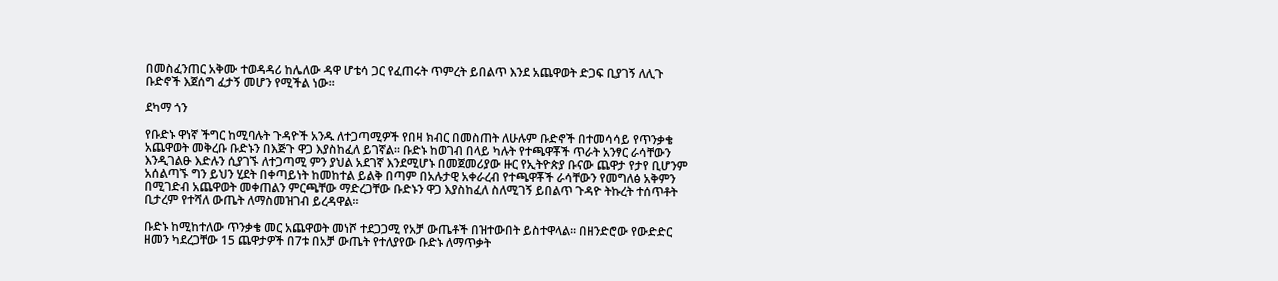በመስፈንጠር አቅሙ ተወዳዳሪ ከሌለው ዳዋ ሆቴሳ ጋር የፈጠሩት ጥምረት ይበልጥ እንደ አጨዋወት ድጋፍ ቢያገኝ ለሊጉ ቡድኖች እጀሰግ ፈታኝ መሆን የሚችል ነው።

ደካማ ጎን

የቡድኑ ዋነኛ ችግር ከሚባሉት ጉዳዮች አንዱ ለተጋጣሚዎች የበዛ ክብር በመስጠት ለሁሉም ቡድኖች በተመሳሳይ የጥንቃቄ አጨዋወት መቅረቡ ቡድኑን በእጅጉ ዋጋ እያስከፈለ ይገኛል። ቡድኑ ከወገብ በላይ ካሉት የተጫዋቾች ጥራት አንፃር ራሳቸውን እንዲገልፁ እድሉን ሲያገኙ ለተጋጣሚ ምን ያህል አደገኛ እንደሚሆኑ በመጀመሪያው ዙር የኢትዮጵያ ቡናው ጨዋታ የታየ ቢሆንም አሰልጣኙ ግን ይህን ሂደት በቀጣይነት ከመከተል ይልቅ በጣም በአሉታዊ አቀራረብ የተጫዋቾች ራሳቸውን የመግለፅ አቅምን በሚገድብ አጨዋወት መቀጠልን ምርጫቸው ማድረጋቸው ቡድኑን ዋጋ እያስከፈለ ስለሚገኝ ይበልጥ ጉዳዮ ትኩረት ተሰጥቶት ቢታረም የተሻለ ውጤት ለማስመዝገብ ይረዳዋል።

ቡድኑ ከሚከተለው ጥንቃቄ መር አጨዋወት መነሾ ተደጋጋሚ የአቻ ውጤቶች በዝተውበት ይስተዋላል። በዘንድሮው የውድድር ዘመን ካደረጋቸው 15 ጨዋታዎች በ7ቱ በአቻ ውጤት የተለያየው ቡድኑ ለማጥቃት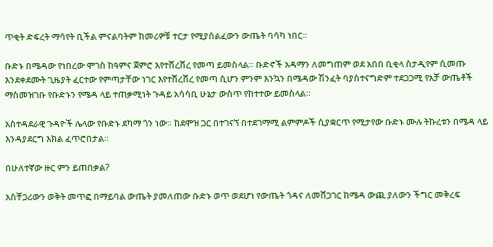ጥቂት ድፍረት ማሳየት ቢችል ምናልባትም ከመሪዎቹ ተርታ የሚያሰልፈውን ውጤት ባሳካ ነበር።

ቡድኑ በሜዳው የነበረው ሞገስ ከዓምና ጀምሮ እየተሸረሸረ የመጣ ይመስላል። ቡድኖች አዳማን ለመግጠም ወደ አበበ ቢቂላ ስታዲየም ሲመጡ እንደቀደሙት ጊዜያት ፈርተው የምጣታቸው ነገር እየተሸረሸረ የመጣ ሲሆን ምንም እንኳን በሜዳው ሽንፈት ባያስተናግድም ተደጋጋሚ የአቻ ውጤቶች ማስመዝገቡ የቡድኑን የሜዳ ላይ ተጠቃሚነት ጉዳይ አሳሳቢ ሁኔታ ውስጥ የከተተው ይመስላል።

አስተዳደራዊ ጉዳዮች ሌላው የቡድኑ ደካማ ጎን ነው። ከደሞዝ ጋር በተገናኘ በተደገማሚ ልምምዶች ሲያቋርጥ የሚታየው ቡድኑ ሙሉ ትኩረቱን በሜዳ ላይ እንዳያደርግ እክል ፈጥሮበታል።

በሁለተኛው ዙር ምን ይጠበቃል?

አስቸጋሪውን ወቅት መጥፎ በማይባል ውጤት ያመለጠው ቡድኑ ወጥ ወደሆነ የውጤት ጎዳና ለመሸጋገር ከሜዳ ውጪ ያለውን ችግር መቅረፍ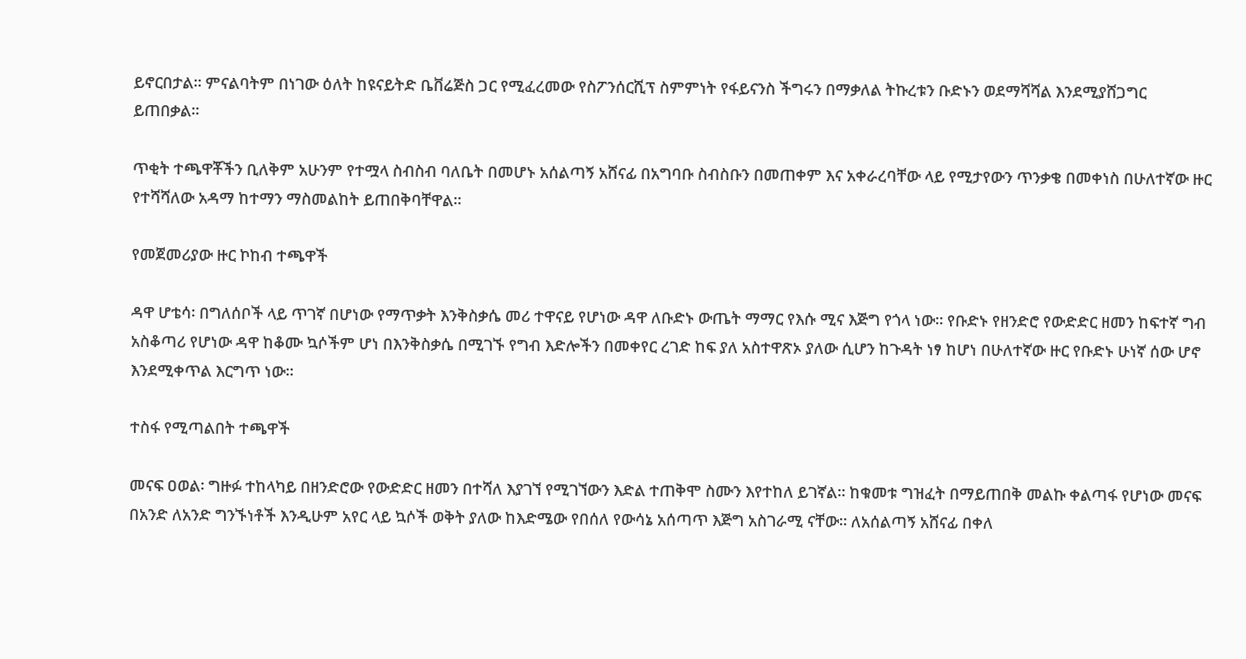ይኖርበታል። ምናልባትም በነገው ዕለት ከዩናይትድ ቤቨሬጅስ ጋር የሚፈረመው የስፖንሰርሺፕ ስምምነት የፋይናንስ ችግሩን በማቃለል ትኩረቱን ቡድኑን ወደማሻሻል እንደሚያሸጋግር ይጠበቃል።

ጥቂት ተጫዋቾችን ቢለቅም አሁንም የተሟላ ስብስብ ባለቤት በመሆኑ አሰልጣኝ አሸናፊ በአግባቡ ስብስቡን በመጠቀም እና አቀራረባቸው ላይ የሚታየውን ጥንቃቄ በመቀነስ በሁለተኛው ዙር የተሻሻለው አዳማ ከተማን ማስመልከት ይጠበቅባቸዋል።

የመጀመሪያው ዙር ኮከብ ተጫዋች

ዳዋ ሆቴሳ፡ በግለሰቦች ላይ ጥገኛ በሆነው የማጥቃት እንቅስቃሴ መሪ ተዋናይ የሆነው ዳዋ ለቡድኑ ውጤት ማማር የእሱ ሚና እጅግ የጎላ ነው። የቡድኑ የዘንድሮ የውድድር ዘመን ከፍተኛ ግብ አስቆጣሪ የሆነው ዳዋ ከቆሙ ኳሶችም ሆነ በእንቅስቃሴ በሚገኙ የግብ እድሎችን በመቀየር ረገድ ከፍ ያለ አስተዋጽኦ ያለው ሲሆን ከጉዳት ነፃ ከሆነ በሁለተኛው ዙር የቡድኑ ሁነኛ ሰው ሆኖ እንደሚቀጥል እርግጥ ነው።

ተስፋ የሚጣልበት ተጫዋች

መናፍ ዐወል፡ ግዙፉ ተከላካይ በዘንድሮው የውድድር ዘመን በተሻለ እያገኘ የሚገኘውን እድል ተጠቅሞ ስሙን እየተከለ ይገኛል። ከቁመቱ ግዝፈት በማይጠበቅ መልኩ ቀልጣፋ የሆነው መናፍ በአንድ ለአንድ ግንኙነቶች እንዲሁም አየር ላይ ኳሶች ወቅት ያለው ከእድሜው የበሰለ የውሳኔ አሰጣጥ እጅግ አስገራሚ ናቸው። ለአሰልጣኝ አሸናፊ በቀለ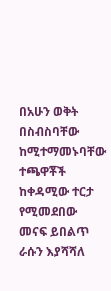በአሁን ወቅት በስብስባቸው ከሚተማመኑባቸው ተጫዋቾች ከቀዳሚው ተርታ የሚመደበው መናፍ ይበልጥ ራሱን እያሻሻለ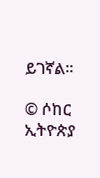ይገኛል።

© ሶከር ኢትዮጵያ